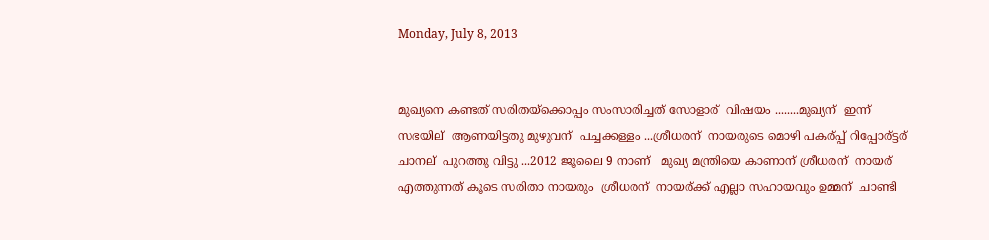Monday, July 8, 2013


മുഖ്യനെ കണ്ടത് സരിതയ്ക്കൊപ്പം സംസാരിച്ചത് സോളാര്  വിഷയം ........മുഖ്യന്  ഇന്ന് സഭയില്  ആണയിട്ടതു മുഴുവന്  പച്ചക്കള്ളം ...ശ്രീധരന്  നായരുടെ മൊഴി പകര്പ്പ് റിപ്പോര്ട്ടര് ചാനല്  പുറത്തു വിട്ടു ...2012 ജൂലൈ 9 നാണ്   മുഖ്യ മന്ത്രിയെ കാണാന് ശ്രീധരന്  നായര്  എത്തുന്നത് കൂടെ സരിതാ നായരും  ശ്രീധരന്  നായര്ക്ക്‌ എല്ലാ സഹായവും ഉമ്മന്  ചാണ്ടി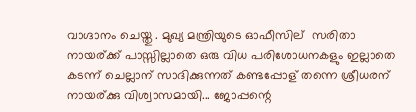വാഗ്ദാനം ചെയ്തു . മുഖ്യ മന്ത്രിയുടെ ഓഫീസില്  സരിതാ നായര്ക്ക്‌ പാസ്സില്ലാതെ ഒരു വിധ പരിശോധനകളും ഇല്ലാതെ കടന്ന് ചെല്ലാന് സാദിക്കുന്നത് കണ്ടപ്പോള് തന്നെ ശ്രീധരന്  നായര്ക്കു വിശ്വാസമായി... ജോപ്പന്റെ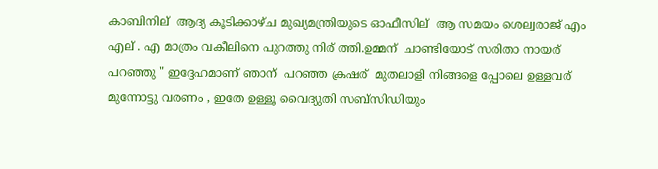കാബിനില്  ആദ്യ കൂടിക്കാഴ്ച മുഖ്യമന്ത്രിയുടെ ഓഫീസില്  ആ സമയം ശെല്വരാജ് എം എല് . എ മാത്രം വകീലിനെ പുറത്തു നിര് ത്തി.ഉമ്മന്  ചാണ്ടിയോട് സരിതാ നായര്  പറഞ്ഞു " ഇദ്ദേഹമാണ് ഞാന്  പറഞ്ഞ ക്രഷര്  മുതലാളി നിങ്ങളെ പ്പോലെ ഉള്ളവര്  മുന്നോട്ടു വരണം , ഇതേ ഉള്ളൂ വൈദ്യുതി സബ്സിഡിയും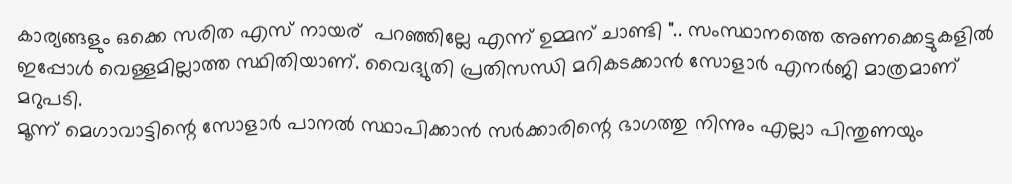കാര്യങ്ങളും ഒക്കെ സരിത എസ് നായര്  പറഞ്ഞില്ലേ എന്ന് ഉമ്മന് ചാണ്ടി ".. സംസ്ഥാനത്തെ അണക്കെട്ടുകളില്‍ ഇപ്പോള്‍ വെള്ളമില്ലാത്ത സ്ഥിതിയാണ്. വൈദ്യുതി പ്രതിസന്ധി മറികടക്കാന്‍ സോളാര്‍ എനര്‍ജി മാത്രമാണ് മറുപടി.
മൂന്ന് മെഗാവാട്ടിന്റെ സോളാര്‍ പാനല്‍ സ്ഥാപിക്കാന്‍ സര്‍ക്കാരിന്റെ ഭാഗത്തു നിന്നും എല്ലാ പിന്തുണയും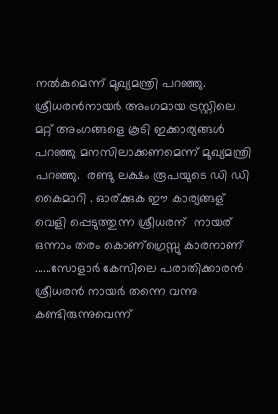നല്‍കുമെന്ന് മുഖ്യമന്ത്രി പറഞ്ഞു. ശ്രീധരന്‍നായര്‍ അംഗമായ ട്രസ്റ്റിലെ മറ്റ് അംഗങ്ങളെ കൂടി ഇക്കാര്യങ്ങള്‍ പറഞ്ഞു മനസിലാക്കണമെന്ന് മുഖ്യമന്ത്രി പറഞ്ഞു.  രണ്ടു ലക്ഷം രൂപയുടെ ഡി ഡി കൈമാറി . ഓര്ക്കുക ഈ കാര്യങ്ങള് വെളി പ്പെടുത്തുന്ന ശ്രീധരന്  നായര് ഒന്നാം തരം കൊണ്ഗ്രെസ്സു കാരനാണ്‌ ......സോളാര്‍ കേസിലെ പരാതിക്കാരന്‍ ശ്രീധരന്‍ നായര്‍ തന്നെ വന്നു കണ്ടിരുന്നുവെന്ന്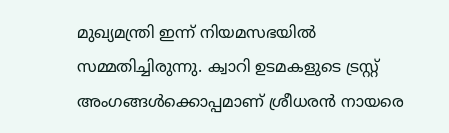മുഖ്യമന്ത്രി ഇന്ന് നിയമസഭയില്‍ സമ്മതിച്ചിരുന്നു. ക്വാറി ഉടമകളുടെ ട്രസ്റ്റ് അംഗങ്ങള്‍ക്കൊപ്പമാണ് ശ്രീധരന്‍ നായരെ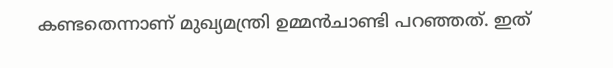കണ്ടതെന്നാണ് മുഖ്യമന്ത്രി ഉമ്മന്‍ചാണ്ടി പറഞ്ഞത്. ഇത്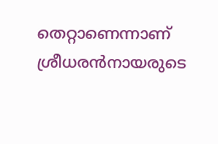തെറ്റാണെന്നാണ് ശ്രീധരന്‍നായരുടെ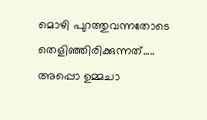മൊഴി പുറത്തുവന്നതോടെ തെളിഞ്ഞിരിക്കുന്നത്..... അപ്പൊ ഉമ്മചാ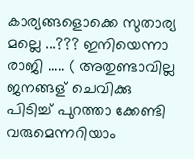കാര്യങ്ങളൊക്കെ സുതാര്യ മല്ലെ ...??? ഇനിയെന്നാ രാജി ..... ( അതുണ്ടാവില്ല ജനങ്ങള് ചെവിക്കു പിടിച്ച് പുറത്താ ക്കേണ്ടി വരുമെന്നറിയാം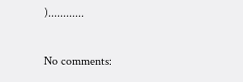)............

No comments: